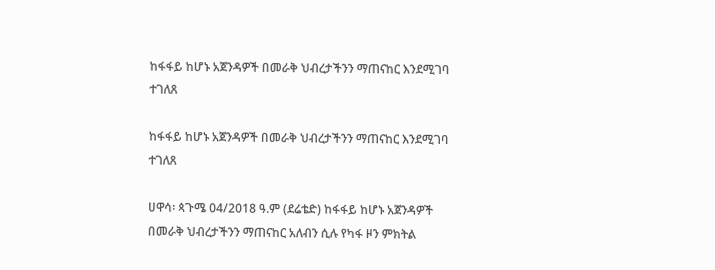ከፋፋይ ከሆኑ አጀንዳዎች በመራቅ ህብረታችንን ማጠናከር እንደሚገባ ተገለጸ

ከፋፋይ ከሆኑ አጀንዳዎች በመራቅ ህብረታችንን ማጠናከር እንደሚገባ ተገለጸ

ሀዋሳ፡ ጳጉሜ 04/2018 ዓ.ም (ደሬቴድ) ከፋፋይ ከሆኑ አጀንዳዎች በመራቅ ህብረታችንን ማጠናከር አለብን ሲሉ የካፋ ዞን ምክትል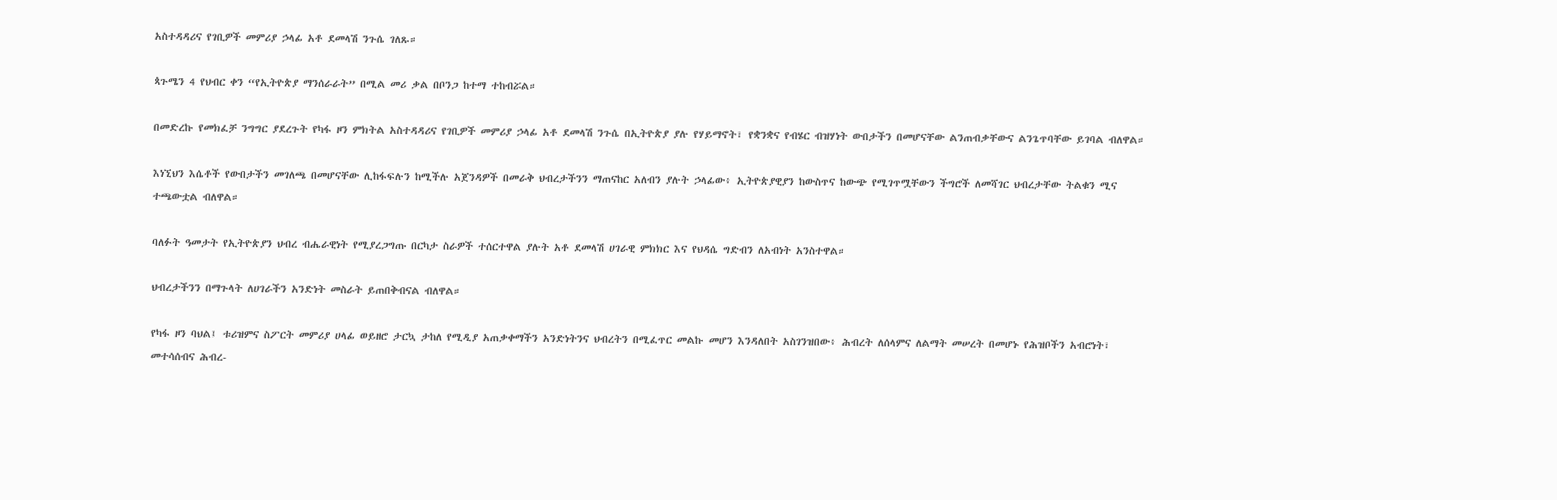አስተዳዳሪና የገቢዎች መምሪያ ኃላፊ አቶ ደመላሽ ንጉሴ ገለጹ።

ጳጉሜን 4 የህብር ቀን “የኢትዮጵያ ማንሰራራት” በሚል መሪ ቃል በቦንጋ ከተማ ተከብሯል።

በመድረኩ የመክፈቻ ንግግር ያደረጉት የካፋ ዞን ምክትል አስተዳዳሪና የገቢዎች መምሪያ ኃላፊ አቶ ደመላሽ ንጉሴ በኢትዮጵያ ያሉ የሃይማኖት፣ የቋንቋና የብሄር ብዝሃነት ውበታችን በመሆናቸው ልንጠብቃቸውና ልንጌጥባቸው ይገባል ብለዋል።

እነኚህን እሴቶች የውበታችን መገለጫ በመሆናቸው ሊከፋፍሉን ከሚችሉ አጀንዳዎች በመራቅ ህብረታችንን ማጠናከር አለብን ያሉት ኃላፊው፥ ኢትዮጵያዊያን ከውስጥና ከውጭ የሚገጥሟቸውን ችግሮች ለመሻገር ህብረታቸው ትልቁን ሚና ተጫውቷል ብለዋል።

ባለፉት ዓመታት የኢትዮጵያን ህብረ ብሔራዊነት የሚያረጋግጡ በርካታ ስራዎች ተሰርተዋል ያሉት አቶ ደመላሽ ሀገራዊ ምክክር እና የህዳሴ ግድብን ለአብነት አንስተዋል።

ህብረታችንን በማጉላት ለሀገራችን አንድነት መስራት ይጠበቅብናል ብለዋል።

የካፋ ዞን ባህል፤ ቱሪዝምና ስፖርት መምሪያ ሀላፊ ወይዘሮ ታርኳ ታከለ የሚዲያ አጠቃቀማችን አንድነትንና ህብረትን በሚፈጥር መልኩ መሆን እንዳለበት አስገንዝበው፥ ሕብረት ለሰላምና ለልማት መሠረት በመሆኑ የሕዝቦችን አብሮነት፣ መተሳሰብና ሕብረ-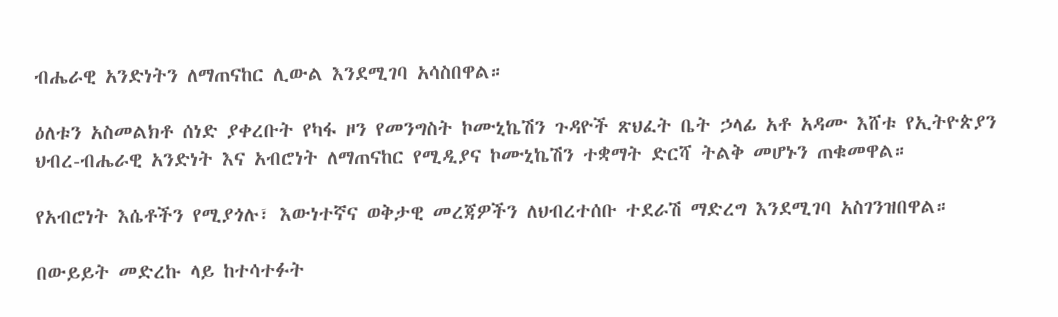ብሔራዊ አንድነትን ለማጠናከር ሊውል እንደሚገባ አሳስበዋል።

ዕለቱን አስመልክቶ ሰነድ ያቀረቡት የካፋ ዞን የመንግስት ኮሙኒኬሽን ጉዳዮች ጽህፈት ቤት ኃላፊ አቶ አዳሙ እሸቱ የኢትዮጵያን ህብረ-ብሔራዊ አንድነት እና አብሮነት ለማጠናከር የሚዲያና ኮሙኒኬሽን ተቋማት ድርሻ ትልቅ መሆኑን ጠቁመዋል።

የአብሮነት እሴቶችን የሚያጎሉ፣ እውነተኛና ወቅታዊ መረጃዎችን ለህብረተሰቡ ተደራሽ ማድረግ እንደሚገባ አስገንዝበዋል።

በውይይት መድረኩ ላይ ከተሳተፉት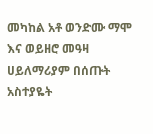መካከል አቶ ወንድሙ ማሞ እና ወይዘሮ መዓዛ ሀይለማሪያም በሰጡት አስተያዬት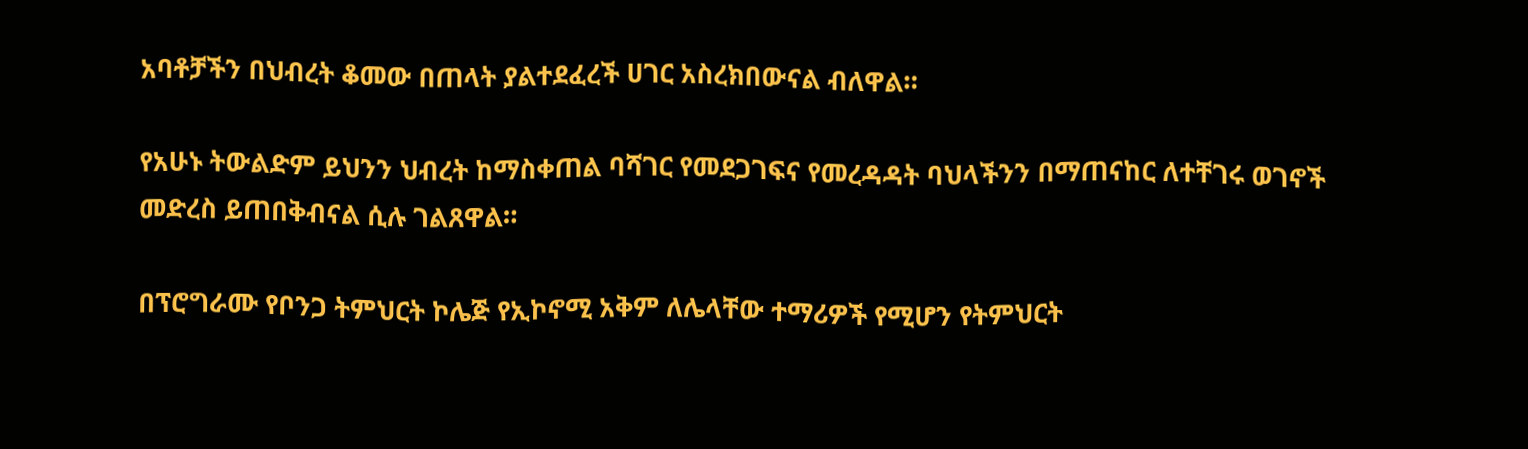አባቶቻችን በህብረት ቆመው በጠላት ያልተደፈረች ሀገር አስረክበውናል ብለዋል።

የአሁኑ ትውልድም ይህንን ህብረት ከማስቀጠል ባሻገር የመደጋገፍና የመረዳዳት ባህላችንን በማጠናከር ለተቸገሩ ወገኖች መድረስ ይጠበቅብናል ሲሉ ገልጸዋል።

በፕሮግራሙ የቦንጋ ትምህርት ኮሌጅ የኢኮኖሚ አቅም ለሌላቸው ተማሪዎች የሚሆን የትምህርት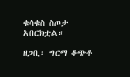ቁሳቁስ ስጦታ አበርክቷል።

ዘጋቢ፡ ግርማ ቆጭቶ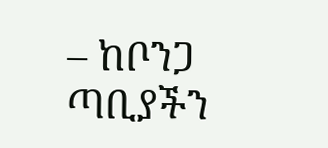– ከቦንጋ ጣቢያችን